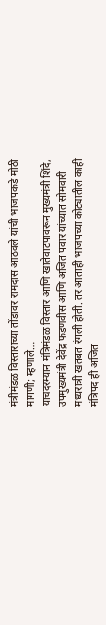मंत्रीमंडळ विस्ताराच्या तोंडावर रामदास आठवले यांची भाजपकडे मोठी मागणी; म्हणाले…
याचदरम्यान मंत्रिमंडळ विस्तार आणि खातेवाटपावरून मुख्यमंत्री शिंदे, उपमुख्यमंत्री देवेंद्र फडणवीस आणि अजित पवार यांच्यात सोमवारी मध्यरात्री खतबत रंगली होती. तर आताही भाजपच्या कोट्यातील काही मंत्रिपद ही अजित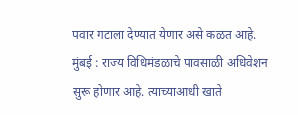पवार गटाला देण्यात येणार असे कळत आहे.
मुंबई : राज्य विधिमंडळाचे पावसाळी अधिवेशन सुरू होणार आहे. त्याच्याआधी खाते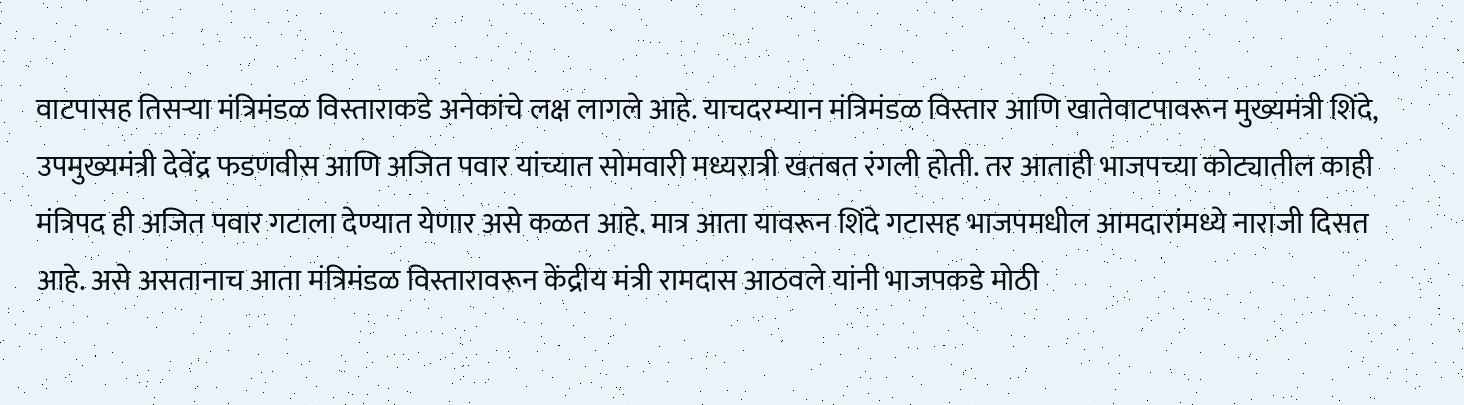वाटपासह तिसऱ्या मंत्रिमंडळ विस्ताराकडे अनेकांचे लक्ष लागले आहे. याचदरम्यान मंत्रिमंडळ विस्तार आणि खातेवाटपावरून मुख्यमंत्री शिंदे, उपमुख्यमंत्री देवेंद्र फडणवीस आणि अजित पवार यांच्यात सोमवारी मध्यरात्री खतबत रंगली होती. तर आताही भाजपच्या कोट्यातील काही मंत्रिपद ही अजित पवार गटाला देण्यात येणार असे कळत आहे. मात्र आता यावरून शिंदे गटासह भाजपमधील आमदारांमध्ये नाराजी दिसत आहे. असे असतानाच आता मंत्रिमंडळ विस्तारावरून केंद्रीय मंत्री रामदास आठवले यांनी भाजपकडे मोठी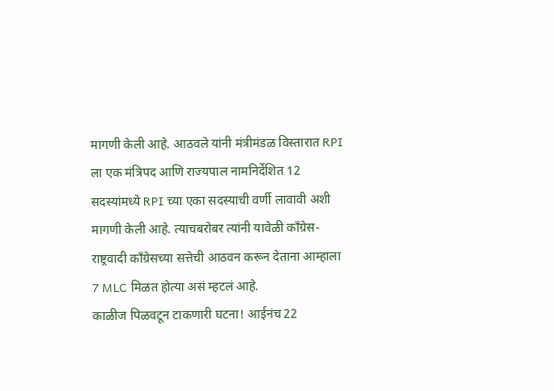मागणी केली आहे. आठवले यांनी मंत्रीमंडळ विस्तारात RPI ला एक मंत्रिपद आणि राज्यपाल नामनिर्देशित 12 सदस्यांमध्ये RPI च्या एका सदस्याची वर्णी लावावी अशी मागणी केली आहे. त्याचबरोबर त्यांनी यावेळी काँग्रेस-राष्ट्रवादी काँग्रेसच्या सत्तेची आठवन करून देताना आम्हाला 7 MLC मिळत होत्या असं म्हटलं आहे.
काळीज पिळवटून टाकणारी घटना! आईनंच 22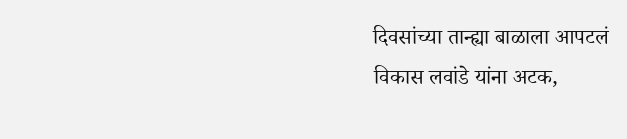दिवसांच्या तान्ह्या बाळाला आपटलं
विकास लवांडे यांना अटक,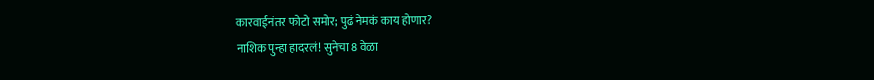कारवाईनंतर फोटो समोर; पुढं नेमकं काय होणार?
नाशिक पुन्हा हादरलं! सुनेचा 8 वेळा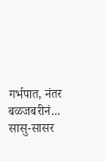गर्भपात, नंतर बळजबरीनं... सासु-सासर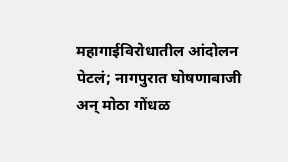महागाईविरोधातील आंदोलन पेटलं; नागपुरात घोषणाबाजी अन् मोठा गोंधळ